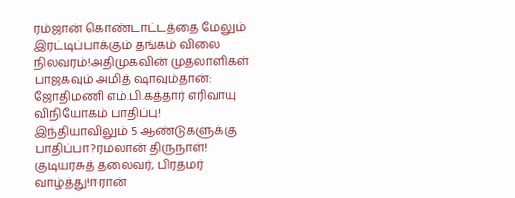ரம்ஜான் கொண்டாட்டத்தை மேலும் இரட்டிப்பாக்கும் தங்கம் விலை நிலவரம்!அதிமுகவின் முதலாளிகள் பாஜகவும் அமித் ஷாவும்தான்: ஜோதிமணி எம்.பி.கத்தார் எரிவாயு விநியோகம் பாதிப்பு! இந்தியாவிலும் 5 ஆண்டுகளுக்கு பாதிப்பா?ரமலான் திருநாள்! குடியரசுத் தலைவர், பிரதமர் வாழ்த்து!ஈரான்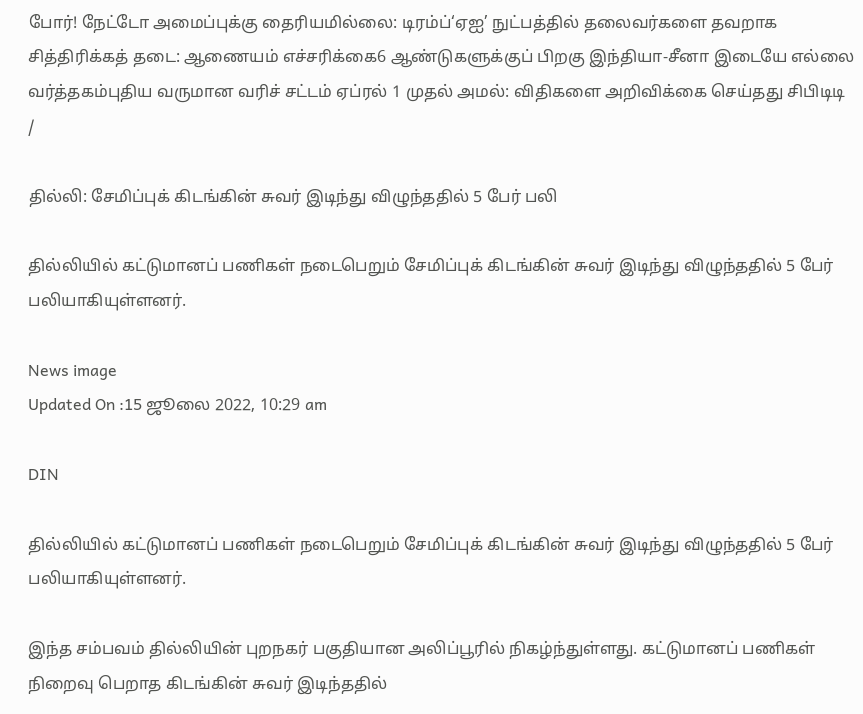போர்! நேட்டோ அமைப்புக்கு தைரியமில்லை: டிரம்ப்‘ஏஐ’ நுட்பத்தில் தலைவர்களை தவறாக சித்திரிக்கத் தடை: ஆணையம் எச்சரிக்கை6 ஆண்டுகளுக்குப் பிறகு இந்தியா-சீனா இடையே எல்லை வர்த்தகம்புதிய வருமான வரிச் சட்டம் ஏப்ரல் 1 முதல் அமல்: விதிகளை அறிவிக்கை செய்தது சிபிடிடி
/

தில்லி: சேமிப்புக் கிடங்கின் சுவர் இடிந்து விழுந்ததில் 5 பேர் பலி

தில்லியில் கட்டுமானப் பணிகள் நடைபெறும் சேமிப்புக் கிடங்கின் சுவர் இடிந்து விழுந்ததில் 5 பேர் பலியாகியுள்ளனர்.

News image
Updated On :15 ஜூலை 2022, 10:29 am

DIN

தில்லியில் கட்டுமானப் பணிகள் நடைபெறும் சேமிப்புக் கிடங்கின் சுவர் இடிந்து விழுந்ததில் 5 பேர் பலியாகியுள்ளனர்.

இந்த சம்பவம் தில்லியின் புறநகர் பகுதியான அலிப்பூரில் நிகழ்ந்துள்ளது. கட்டுமானப் பணிகள் நிறைவு பெறாத கிடங்கின் சுவர் இடிந்ததில்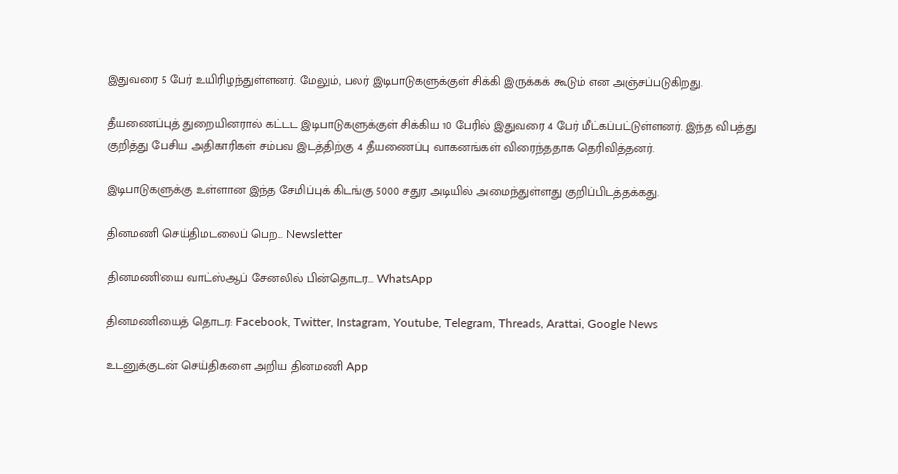இதுவரை 5 பேர் உயிரிழந்துள்ளனர். மேலும், பலர் இடிபாடுகளுக்குள் சிக்கி இருக்கக் கூடும் என அஞ்சப்படுகிறது.

தீயணைப்புத் துறையினரால் கட்டட இடிபாடுகளுக்குள் சிக்கிய 10 பேரில் இதுவரை 4 பேர் மீட்கப்பட்டுள்ளனர். இந்த விபத்து குறித்து பேசிய அதிகாரிகள் சம்பவ இடத்திற்கு 4 தீயணைப்பு வாகனங்கள் விரைந்ததாக தெரிவித்தனர்.

இடிபாடுகளுக்கு உள்ளான இந்த சேமிப்புக் கிடங்கு 5000 சதுர அடியில் அமைந்துள்ளது குறிப்பிடத்தக்கது.

தினமணி செய்திமடலைப் பெற... Newsletter

தினமணி'யை வாட்ஸ்ஆப் சேனலில் பின்தொடர... WhatsApp

தினமணியைத் தொடர: Facebook, Twitter, Instagram, Youtube, Telegram, Threads, Arattai, Google News

உடனுக்குடன் செய்திகளை அறிய தினமணி App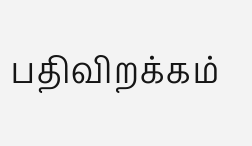பதிவிறக்கம்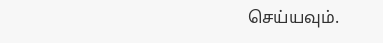செய்யவும்.